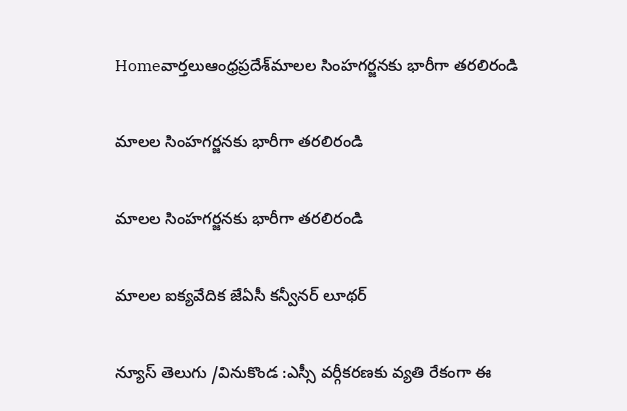Homeవార్తలుఆంధ్రప్రదేశ్‌మాలల సింహగర్జనకు భారీగా తరలిరండి

మాలల సింహగర్జనకు భారీగా తరలిరండి

మాలల సింహగర్జనకు భారీగా తరలిరండి

మాలల ఐక్యవేదిక జేఏసీ కన్వీనర్ లూథర్

న్యూస్ తెలుగు /వినుకొండ :ఎస్సీ వర్గీకరణకు వ్యతి రేకంగా ఈ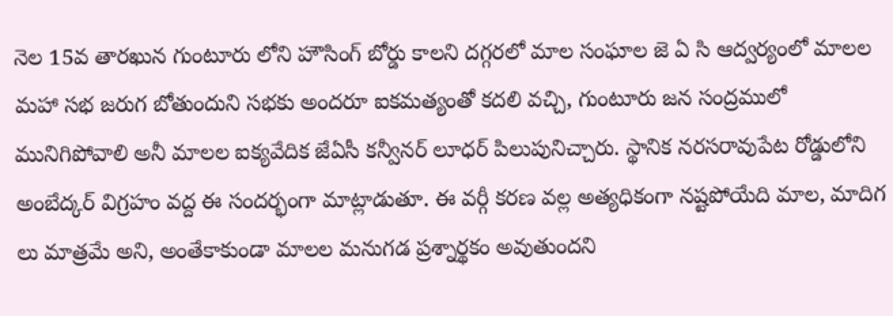నెల 15వ తారఖున గుంటూరు లోని హౌసింగ్ బోర్డు కాలని దగ్గరలో మాల సంఘాల జె ఏ సి ఆద్వర్యంలో మాలల మహా సభ జరుగ బోతుందుని సభకు అందరూ ఐకమత్యంతో కదలి వచ్చి, గుంటూరు జన సంద్రములో మునిగిపోవాలి అనీ మాలల ఐక్యవేదిక జేఏసీ కన్వీనర్ లూధర్ పిలుపునిచ్చారు. స్థానిక నరసరావుపేట రోడ్డులోని అంబేద్కర్ విగ్రహం వద్ద ఈ సందర్భంగా మాట్లాడుతూ. ఈ వర్గీ కరణ వల్ల అత్యధికంగా నష్టపోయేది మాల, మాదిగ లు మాత్రమే అని, అంతేకాకుండా మాలల మనుగడ ప్రశ్నార్థకం అవుతుందని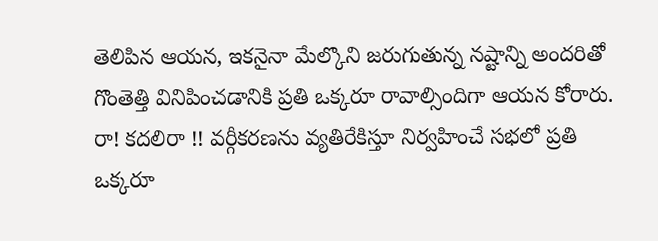తెలిపిన ఆయన, ఇకనైనా మేల్కొని జరుగుతున్న నష్టాన్ని అందరితో గొంతెత్తి వినిపించడానికి ప్రతి ఒక్కరూ రావాల్సిందిగా ఆయన కోరారు. రా! కదలిరా !! వర్గీకరణను వ్యతిరేకిస్తూ నిర్వహించే సభలో ప్రతి ఒక్కరూ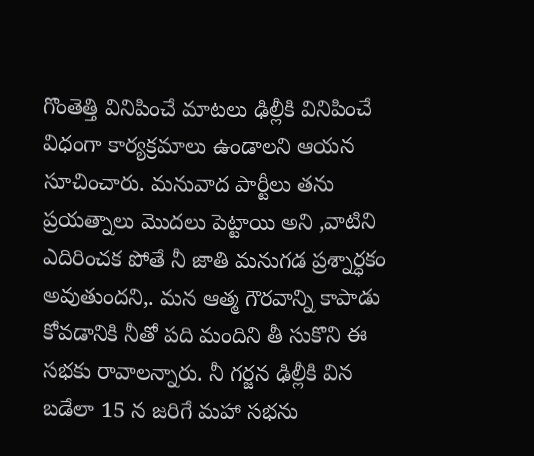గొంతెత్తి వినిపించే మాటలు ఢిల్లీకి వినిపించే విధంగా కార్యక్రమాలు ఉండాలని ఆయన సూచించారు. మనువాద పార్టీలు తను ప్రయత్నాలు మొదలు పెట్టాయి అని ,వాటిని ఎదిరించక పోతే నీ జాతి మనుగడ ప్రశ్నార్ధకం అవుతుందని,. మన ఆత్మ గౌరవాన్ని కాపాడు కోవడానికి నీతో పది మందిని తీ సుకొని ఈ సభకు రావాలన్నారు. నీ గర్జన ఢిల్లీకి విన బడేలా 15 న జరిగే మహా సభను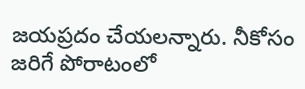జయప్రదం చేయలన్నారు. నీకోసం జరిగే పోరాటంలో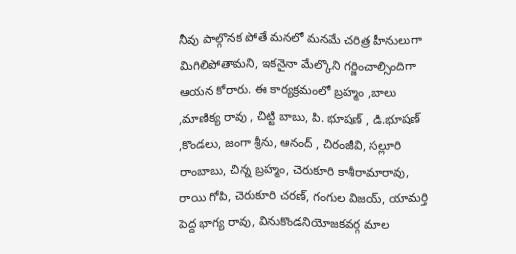నీవు పాల్గొనక పోతే మనలో మనమే చరిత్ర హీనులుగా మిగిలిపోతామని, ఇకనైనా మేల్కొని గర్జించాల్సిందిగా ఆయన కోరారు. ఈ కార్యక్రమంలో బ్రహ్మం ,బాలు ,మాణిక్య రావు , చిట్టి బాబు, పి. భూషణ్ , డి.భూషణ్ ,కొండలు, జంగా శ్రీను, ఆనంద్ , చిరంజీవి, సల్లూరి రాంబాబు, చిన్న బ్రహ్మం, చెరుకూరి కాశీరామారావు, రాయి గోపి, చెరుకూరి చరణ్, గంగుల విజయ్, యామర్తి పెద్ద భాగ్య రావు, వినుకొండనియోజకవర్గ మాల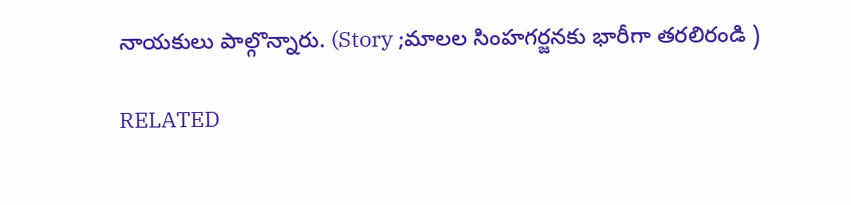నాయకులు పాల్గొన్నారు. (Story ;మాలల సింహగర్జనకు భారీగా తరలిరండి )

RELATED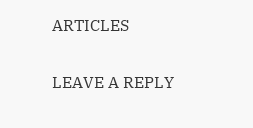ARTICLES

LEAVE A REPLY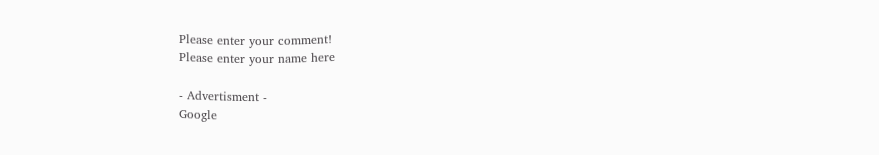Please enter your comment!
Please enter your name here

- Advertisment -
Google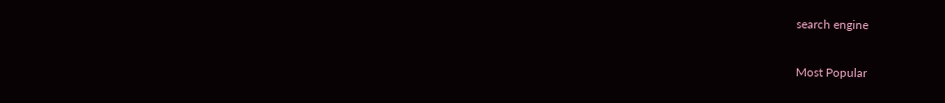search engine

Most Popular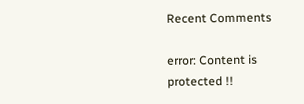Recent Comments

error: Content is protected !!